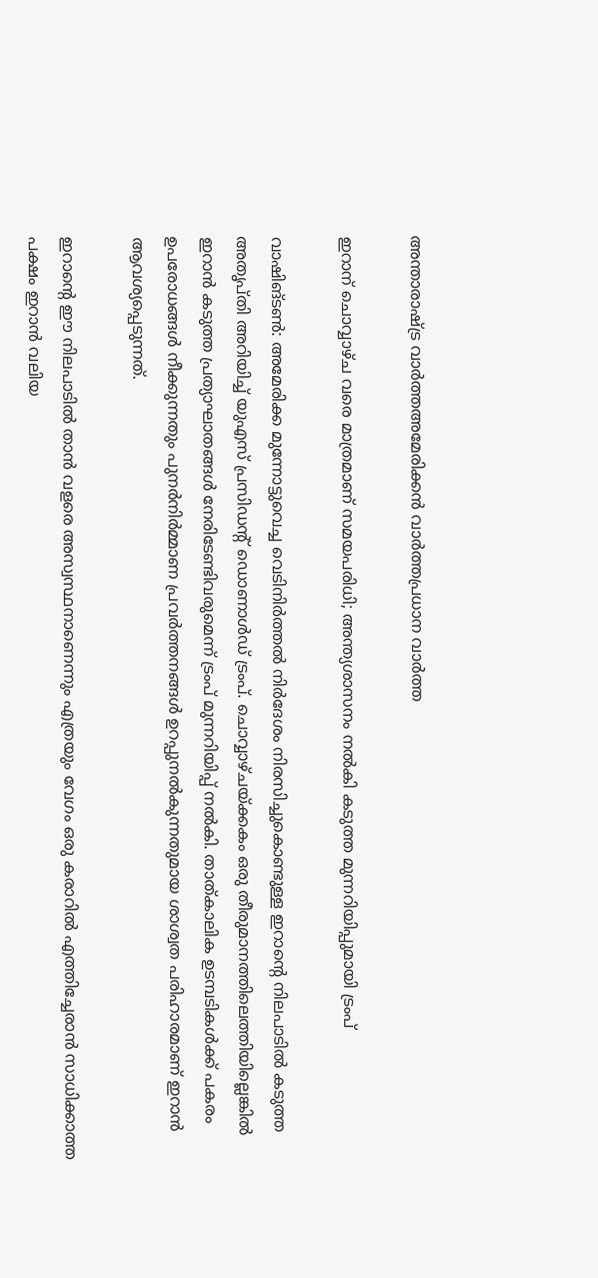അന്താരാഷ്ട്ര വാർത്തഅമേരിക്കൻ വാർത്തപ്രധാന വാർത്ത

ഇറാന് ചൊവ്വാഴ്ച വരെ മാത്രമാണ് സമയപരിധി; അന്ത്യശാസനം നൽകി കടുത്ത മുന്നറിയിപ്പുമായി ട്രംപ്

വാഷിങ്ടൺ: അമേരിക്ക മുന്നോട്ടുവെച്ച വെടിനിർത്തൽ നിർദേശം നിരസിച്ചുകൊണ്ടുള്ള ഇറാന്റെ നിലപാടിൽ കടുത്ത അതൃപ്തി അറിയിച്ച് യുഎസ് പ്രസിഡന്റ് ഡൊണാൾഡ് ട്രംപ്. ചൊവ്വാഴ്ചയ്ക്കകം ഒരു തീരുമാനത്തിലെത്തിയില്ലെങ്കിൽ ഇറാൻ കടുത്ത പ്രത്യാഘാതങ്ങൾ നേരിടേണ്ടിവരുമെന്ന് ട്രംപ് മുന്നറിയിപ്പ് നൽകി. താത്കാലിക ഉടമ്പടികൾക്ക് പകരം ഉപരോധങ്ങൾ നീക്കുന്നതും പുനർനിർമ്മാണ പ്രവർത്തനങ്ങൾ ഉറപ്പുനൽകുന്നതുമായ ശാശ്വത പരിഹാരമാണ് ഇറാൻ ആവശ്യപ്പെടുന്നത്.

ഇറാന്റെ ഈ നിലപാടിൽ താൻ വളരെ അസ്വസ്ഥനാണെന്നും എത്രയും വേഗം ഒരു കരാറിൽ എത്തിച്ചേരാൻ സാധിക്കാത്ത പക്ഷം ഇറാൻ വലിയ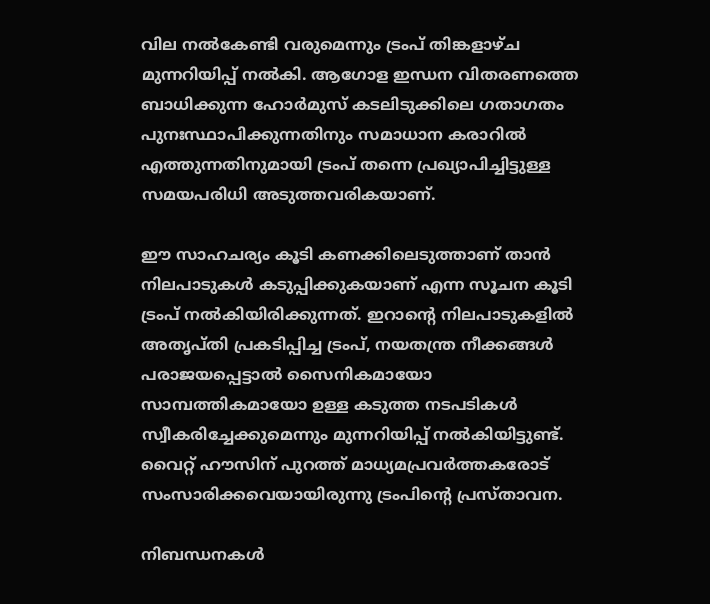വില നൽകേണ്ടി വരുമെന്നും ട്രംപ് തിങ്കളാഴ്ച മുന്നറിയിപ്പ് നൽകി. ആഗോള ഇന്ധന വിതരണത്തെ ബാധിക്കുന്ന ഹോർമുസ് കടലിടുക്കിലെ ഗതാഗതം പുനഃസ്ഥാപിക്കുന്നതിനും സമാധാന കരാറിൽ എത്തുന്നതിനുമായി ട്രംപ് തന്നെ പ്രഖ്യാപിച്ചിട്ടുള്ള സമയപരിധി അടുത്തവരികയാണ്.

ഈ സാഹചര്യം കൂടി കണക്കിലെടുത്താണ് താൻ നിലപാടുകൾ കടുപ്പിക്കുകയാണ് എന്ന സൂചന കൂടി ട്രംപ് നൽകിയിരിക്കുന്നത്. ഇറാന്റെ നിലപാടുകളിൽ അതൃപ്തി പ്രകടിപ്പിച്ച ട്രംപ്, നയതന്ത്ര നീക്കങ്ങൾ പരാജയപ്പെട്ടാൽ സൈനികമായോ സാമ്പത്തികമായോ ഉള്ള കടുത്ത നടപടികൾ സ്വീകരിച്ചേക്കുമെന്നും മുന്നറിയിപ്പ് നൽകിയിട്ടുണ്ട്. വൈറ്റ് ഹൗസിന് പുറത്ത് മാധ്യമപ്രവർത്തകരോട് സംസാരിക്കവെയായിരുന്നു ട്രംപിന്റെ പ്രസ്താവന.

നിബന്ധനകൾ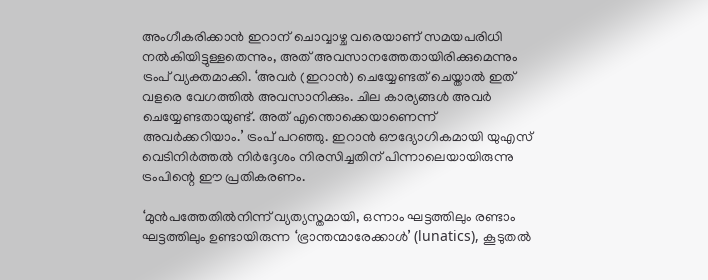അംഗീകരിക്കാൻ ഇറാന് ചൊവ്വാഴ്ച വരെയാണ് സമയപരിധി നൽകിയിട്ടുള്ളതെന്നും, അത് അവസാനത്തേതായിരിക്കുമെന്നും ട്രംപ് വ്യക്തമാക്കി. ‘അവർ (ഇറാൻ) ചെയ്യേണ്ടത് ചെയ്താൽ ഇത് വളരെ വേഗത്തിൽ അവസാനിക്കും. ചില കാര്യങ്ങൾ അവർ ചെയ്യേണ്ടതായുണ്ട്. അത് എന്തൊക്കെയാണെന്ന് അവർക്കറിയാം.’ ട്രംപ് പറഞ്ഞു. ഇറാൻ ഔദ്യോഗികമായി യുഎസ് വെടിനിർത്തൽ നിർദ്ദേശം നിരസിച്ചതിന് പിന്നാലെയായിരുന്നു ട്രംപിന്റെ ഈ പ്രതികരണം.

‘മുൻപത്തേതിൽനിന്ന് വ്യത്യസ്തമായി, ഒന്നാം ഘട്ടത്തിലും രണ്ടാം ഘട്ടത്തിലും ഉണ്ടായിരുന്ന ‘ഭ്രാന്തന്മാരേക്കാൾ’ (lunatics), കൂടുതൽ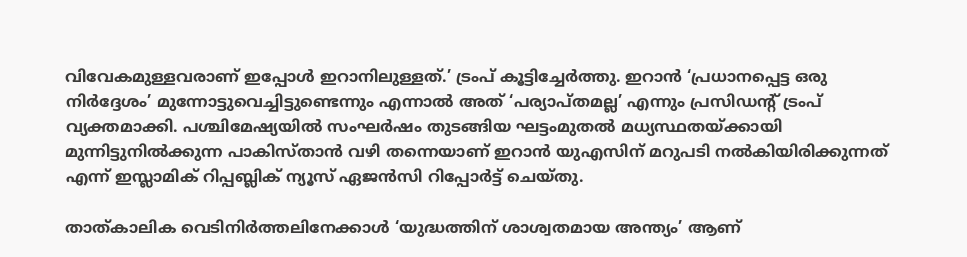വിവേകമുള്ളവരാണ് ഇപ്പോൾ ഇറാനിലുള്ളത്.’ ട്രംപ് കൂട്ടിച്ചേർത്തു. ഇറാൻ ‘പ്രധാനപ്പെട്ട ഒരു നിർദ്ദേശം’ മുന്നോട്ടുവെച്ചിട്ടുണ്ടെന്നും എന്നാൽ അത് ‘പര്യാപ്തമല്ല’ എന്നും പ്രസിഡന്റ് ട്രംപ് വ്യക്തമാക്കി. പശ്ചിമേഷ്യയിൽ സംഘർഷം തുടങ്ങിയ ഘട്ടംമുതൽ മധ്യസ്ഥതയ്ക്കായി മുന്നിട്ടുനിൽക്കുന്ന പാകിസ്താൻ വഴി തന്നെയാണ് ഇറാൻ യുഎസിന് മറുപടി നൽകിയിരിക്കുന്നത് എന്ന് ഇസ്ലാമിക് റിപ്പബ്ലിക് ന്യൂസ് ഏജൻസി റിപ്പോർട്ട് ചെയ്തു.

താത്കാലിക വെടിനിർത്തലിനേക്കാൾ ‘യുദ്ധത്തിന് ശാശ്വതമായ അന്ത്യം’ ആണ്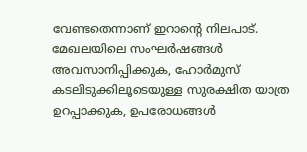വേണ്ടതെന്നാണ് ഇറാന്റെ നിലപാട്. മേഖലയിലെ സംഘർഷങ്ങൾ അവസാനിപ്പിക്കുക, ഹോർമുസ് കടലിടുക്കിലൂടെയുള്ള സുരക്ഷിത യാത്ര ഉറപ്പാക്കുക, ഉപരോധങ്ങൾ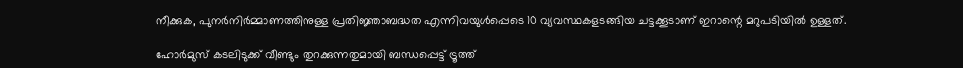നീക്കുക, പുനർനിർമ്മാണത്തിനുള്ള പ്രതിജ്ഞാബദ്ധത എന്നിവയുൾപ്പെടെ 10 വ്യവസ്ഥകളടങ്ങിയ ചട്ടക്കൂടാണ് ഇറാന്റെ മറുപടിയിൽ ഉള്ളത്.

ഹോർമുസ് കടലിടുക്ക് വീണ്ടും തുറക്കുന്നതുമായി ബന്ധപ്പെട്ട് ട്രൂത്ത്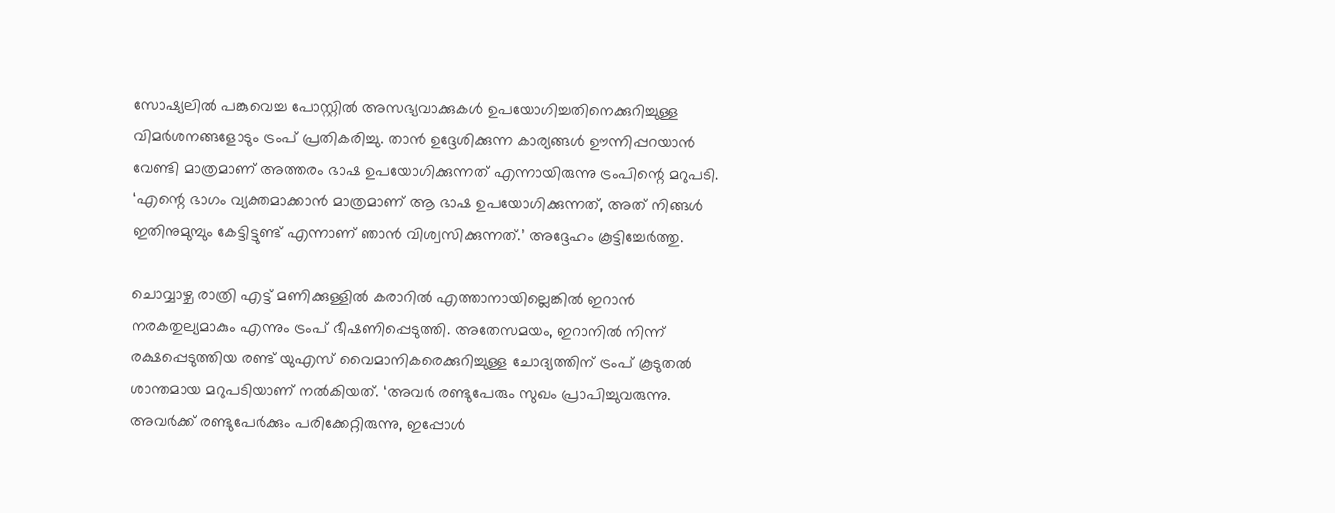സോഷ്യലിൽ പങ്കുവെച്ച പോസ്റ്റിൽ അസഭ്യവാക്കുകൾ ഉപയോഗിച്ചതിനെക്കുറിച്ചുള്ള വിമർശനങ്ങളോടും ട്രംപ് പ്രതികരിച്ചു. താൻ ഉദ്ദേശിക്കുന്ന കാര്യങ്ങൾ ഊന്നിപ്പറയാൻ വേണ്ടി മാത്രമാണ് അത്തരം ഭാഷ ഉപയോഗിക്കുന്നത് എന്നായിരുന്നു ട്രംപിന്റെ മറുപടി. ‘എന്റെ ഭാഗം വ്യക്തമാക്കാൻ മാത്രമാണ് ആ ഭാഷ ഉപയോഗിക്കുന്നത്, അത് നിങ്ങൾ ഇതിനുമുമ്പും കേട്ടിട്ടുണ്ട് എന്നാണ് ഞാൻ വിശ്വസിക്കുന്നത്.’ അദ്ദേഹം കൂട്ടിച്ചേർത്തു.

ചൊവ്വാഴ്ച രാത്രി എട്ട് മണിക്കുള്ളിൽ കരാറിൽ എത്താനായില്ലെങ്കിൽ ഇറാൻ നരകതുല്യമാകും എന്നും ട്രംപ് ഭീഷണിപ്പെടുത്തി. അതേസമയം, ഇറാനിൽ നിന്ന് രക്ഷപ്പെടുത്തിയ രണ്ട് യുഎസ് വൈമാനികരെക്കുറിച്ചുള്ള ചോദ്യത്തിന് ട്രംപ് കൂടുതൽ ശാന്തമായ മറുപടിയാണ് നൽകിയത്. ‘അവർ രണ്ടുപേരും സുഖം പ്രാപിച്ചുവരുന്നു. അവർക്ക് രണ്ടുപേർക്കും പരിക്കേറ്റിരുന്നു, ഇപ്പോൾ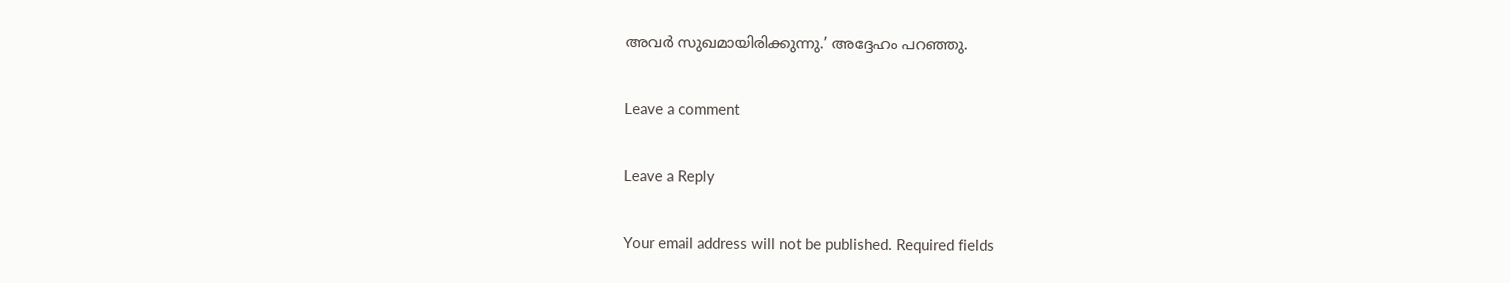അവർ സുഖമായിരിക്കുന്നു.’ അദ്ദേഹം പറഞ്ഞു.

Leave a comment

Leave a Reply

Your email address will not be published. Required fields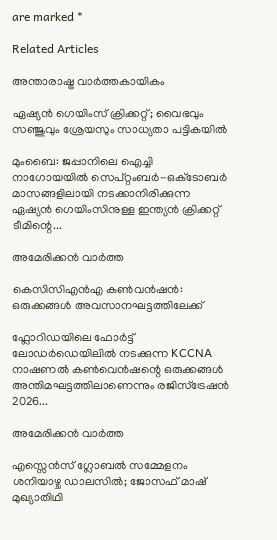are marked *

Related Articles

അന്താരാഷ്ട്ര വാർത്തകായികം

ഏഷ്യന്‍ ഗെയിംസ് ക്രിക്കറ്റ്; വൈഭവും സഞ്ജുവും ശ്രേയസും സാധ്യതാ പട്ടികയില്‍

മുംബൈ: ജപ്പാനിലെ ഐച്ചി നാഗോയയിൽ സെപ്റ്റംബർ-ഒക്‌ടോബർ മാസങ്ങളിലായി നടക്കാനിരിക്കുന്ന ഏഷ്യൻ ഗെയിംസിനുള്ള ഇന്ത്യൻ ക്രിക്കറ്റ് ടീമിന്റെ...

അമേരിക്കൻ വാർത്ത

കെസിസിഎൻഎ കൺവൻഷൻ: ഒരുക്കങ്ങൾ അവസാനഘട്ടത്തിലേക്ക്

ഫ്ലോറിഡയിലെ ഫോർട്ട് ലോഡർഡെയിലിൽ നടക്കുന്ന KCCNA നാഷണൽ കൺവെൻഷന്റെ ഒരുക്കങ്ങൾ അന്തിമഘട്ടത്തിലാണെന്നും രജിസ്ട്രേഷൻ 2026...

അമേരിക്കൻ വാർത്ത

എസ്സെൻസ് ഗ്ലോബൽ സമ്മേളനം ശനിയാഴ്ച ഡാലസിൽ; ജോസഫ് മാഷ് മുഖ്യാതിഥി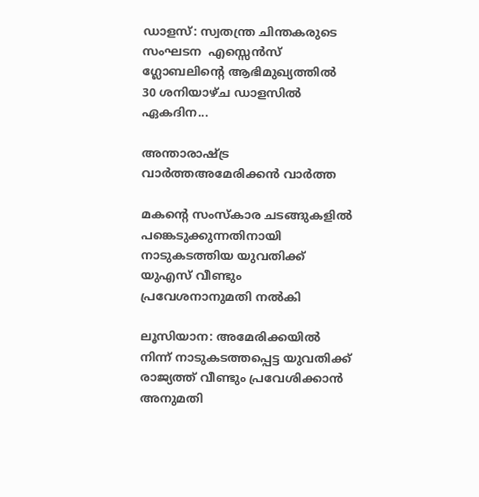ഡാളസ്: സ്വതന്ത്ര ചിന്തകരുടെ  സംഘടന  എസ്സെൻസ് ഗ്ലോബലിൻ്റെ ആഭിമുഖ്യത്തിൽ   30 ശനിയാഴ്ച ഡാളസിൽ ഏകദിന...

അന്താരാഷ്ട്ര വാർത്തഅമേരിക്കൻ വാർത്ത

മകന്റെ സംസ്‌കാര ചടങ്ങുകളിൽ പങ്കെടുക്കുന്നതിനായി നാടുകടത്തിയ യുവതിക്ക് യുഎസ് വീണ്ടും പ്രവേശനാനുമതി നൽകി

ലൂസിയാന: അമേരിക്കയിൽ നിന്ന് നാടുകടത്തപ്പെട്ട യുവതിക്ക് രാജ്യത്ത് വീണ്ടും പ്രവേശിക്കാൻ അനുമതി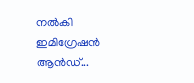നൽകി ഇമിഗ്രേഷൻ ആൻഡ്...